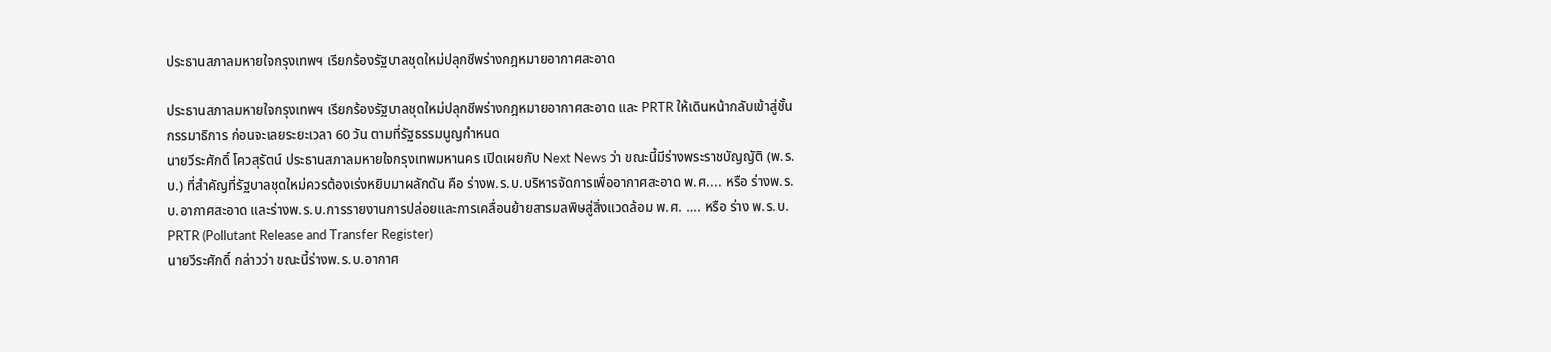ประธานสภาลมหายใจกรุงเทพฯ เรียกร้องรัฐบาลชุดใหม่ปลุกชีพร่างกฎหมายอากาศสะอาด

ประธานสภาลมหายใจกรุงเทพฯ เรียกร้องรัฐบาลชุดใหม่ปลุกชีพร่างกฎหมายอากาศสะอาด และ PRTR ให้เดินหน้ากลับเข้าสู่ชั้นกรรมาธิการ ก่อนจะเลยระยะเวลา 60 วัน ตามที่รัฐธรรมนูญกำหนด
นายวีระศักดิ์ โควสุรัตน์ ประธานสภาลมหายใจกรุงเทพมหานคร เปิดเผยกับ Next News ว่า ขณะนี้มีร่างพระราชบัญญัติ (พ.ร.บ.) ที่สำคัญที่รัฐบาลชุดใหม่ควรต้องเร่งหยิบมาผลักดัน คือ ร่างพ.ร.บ.บริหารจัดการเพื่ออากาศสะอาด พ.ศ.... หรือ ร่างพ.ร.บ.อากาศสะอาด และร่างพ.ร.บ.การรายงานการปล่อยและการเคลื่อนย้ายสารมลพิษสู่สิ่งแวดล้อม พ.ศ. …. หรือ ร่าง พ.ร.บ. PRTR (Pollutant Release and Transfer Register)
นายวีระศักดิ์ กล่าวว่า ขณะนี้ร่างพ.ร.บ.อากาศ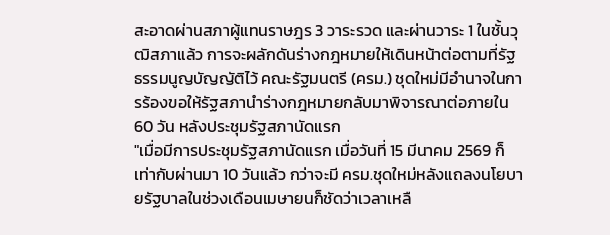สะอาดผ่านสภาผู้แทนราษฎร 3 วาระรวด และผ่านวาระ 1 ในชั้นวุฒิสภาแล้ว การจะผลักดันร่างกฎหมายให้เดินหน้าต่อตามที่รัฐธรรมนูญบัญญัติไว้ คณะรัฐมนตรี (ครม.) ชุดใหม่มีอำนาจในการร้องขอให้รัฐสภานำร่างกฎหมายกลับมาพิจารณาต่อภายใน 60 วัน หลังประชุมรัฐสภานัดแรก
"เมื่อมีการประชุมรัฐสภานัดแรก เมื่อวันที่ 15 มีนาคม 2569 ก็เท่ากับผ่านมา 10 วันแล้ว กว่าจะมี ครม.ชุดใหม่หลังแถลงนโยบายรัฐบาลในช่วงเดือนเมษายนก็ชัดว่าเวลาเหลื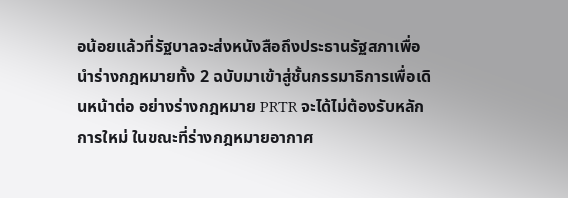อน้อยแล้วที่รัฐบาลจะส่งหนังสือถึงประธานรัฐสภาเพื่อนำร่างกฎหมายทั้ง 2 ฉบับมาเข้าสู่ชั้นกรรมาธิการเพื่อเดินหน้าต่อ อย่างร่างกฎหมาย PRTR จะได้ไม่ต้องรับหลักการใหม่ ในขณะที่ร่างกฎหมายอากาศ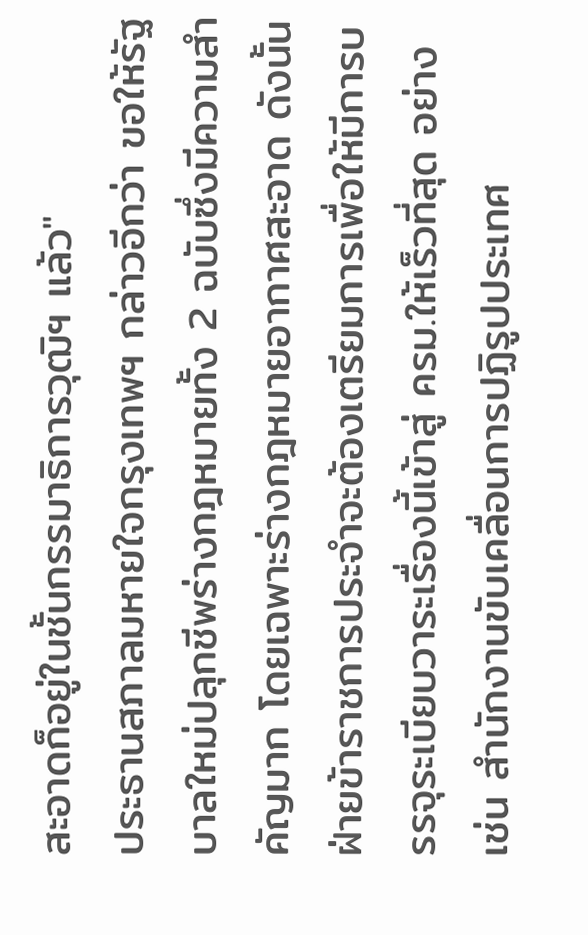สะอาดก็อยู่ในชั้นกรรมาธิการวุฒิฯ แล้ว"
ประธานสภาลมหายใจกรุงเทพฯ กล่าวอีกว่า ขอให้รัฐบาลใหม่ปลุกชีพร่างกฎหมายทั้ง 2 ฉบับซึ่งมีความสำคัญมาก โดยเฉพาะร่างกฎหมายอากาศสะอาด ดังนั้น ฝ่ายข้าราชการประจำจะต้องเตรียมการเพื่อให้มีการบรรจุระเบียบวาระเรื่องนี้เข้าสู่ ครม.ให้เร็วที่สุด อย่างเช่น สำนักงานขับเคลื่อนการปฏิรูปประเทศ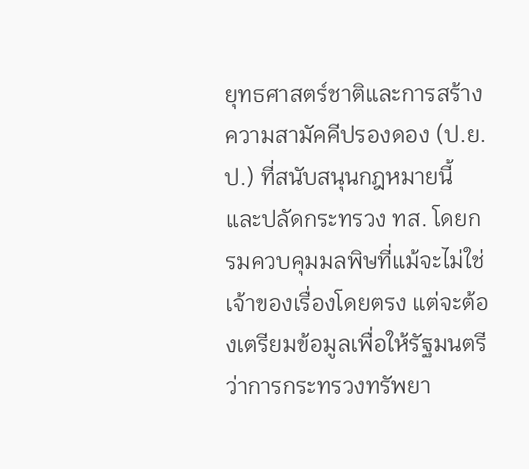ยุทธศาสตร์ชาติและการสร้างความสามัคคีปรองดอง (ป.ย.ป.) ที่สนับสนุนกฎหมายนี้ และปลัดกระทรวง ทส. โดยกรมควบคุมมลพิษที่แม้จะไม่ใช่เจ้าของเรื่องโดยตรง แต่จะต้องเตรียมข้อมูลเพื่อให้รัฐมนตรีว่าการกระทรวงทรัพยา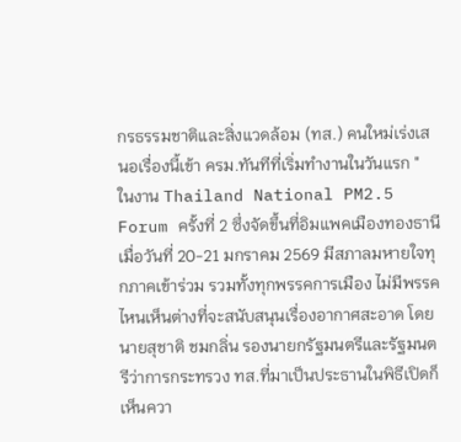กรธรรมชาติและสิ่งแวดล้อม (ทส.) คนใหม่เร่งเสนอเรื่องนี้เข้า ครม.ทันทีที่เริ่มทำงานในวันแรก "
ในงาน Thailand National PM2.5 Forum ครั้งที่ 2 ซึ่งจัดขึ้นที่อิมแพคเมืองทองธานี เมื่อวันที่ 20-21 มกราคม 2569 มีสภาลมหายใจทุกภาคเข้าร่วม รวมทั้งทุกพรรคการเมือง ไม่มีพรรคไหนเห็นต่างที่จะสนับสนุนเรื่องอากาศสะอาด โดยนายสุชาติ ชมกลิ่น รองนายกรัฐมนตรีและรัฐมนตรีว่าการกระทรวง ทส.ที่มาเป็นประธานในพิธีเปิดก็เห็นควา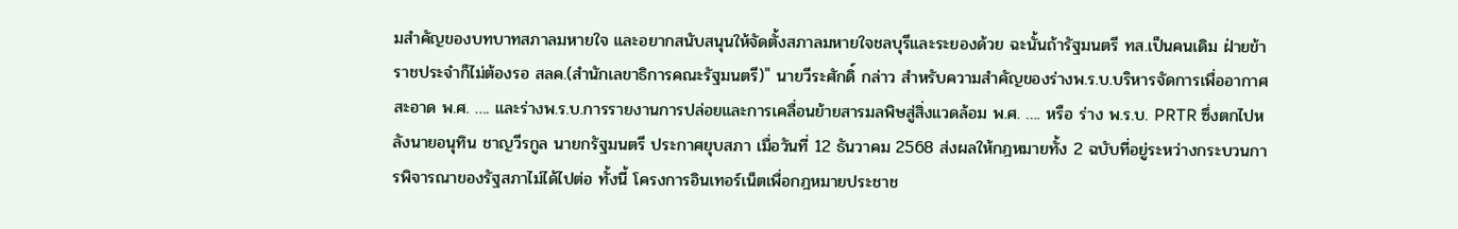มสำคัญของบทบาทสภาลมหายใจ และอยากสนับสนุนให้จัดตั้งสภาลมหายใจชลบุรีและระยองด้วย ฉะนั้นถ้ารัฐมนตรี ทส.เป็นคนเดิม ฝ่ายข้าราชประจำก็ไม่ต้องรอ สลค.(สำนักเลขาธิการคณะรัฐมนตรี)" นายวีระศักดิ์ กล่าว สำหรับความสำคัญของร่างพ.ร.บ.บริหารจัดการเพื่ออากาศสะอาด พ.ศ. …. และร่างพ.ร.บ.การรายงานการปล่อยและการเคลื่อนย้ายสารมลพิษสู่สิ่งแวดล้อม พ.ศ. …. หรือ ร่าง พ.ร.บ. PRTR ซึ่งตกไปหลังนายอนุทิน ชาญวีรกูล นายกรัฐมนตรี ประกาศยุบสภา เมื่อวันที่ 12 ธันวาคม 2568 ส่งผลให้กฎหมายทั้ง 2 ฉบับที่อยู่ระหว่างกระบวนการพิจารณาของรัฐสภาไม่ได้ไปต่อ ทั้งนี้ โครงการอินเทอร์เน็ตเพื่อกฎหมายประชาช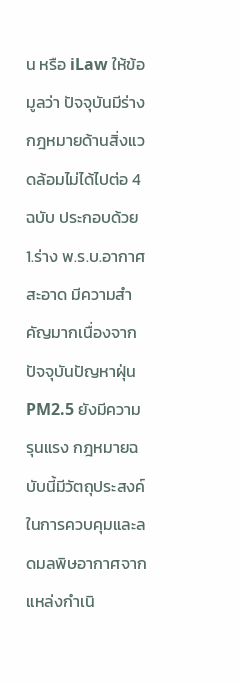น หรือ iLaw ให้ข้อมูลว่า ปัจจุบันมีร่างกฎหมายด้านสิ่งแวดล้อมไม่ได้ไปต่อ 4 ฉบับ ประกอบด้วย
1.ร่าง พ.ร.บ.อากาศสะอาด มีความสำคัญมากเนื่องจาก ปัจจุบันปัญหาฝุ่น PM2.5 ยังมีความรุนแรง กฎหมายฉบับนี้มีวัตถุประสงค์ในการควบคุมและลดมลพิษอากาศจากแหล่งกำเนิ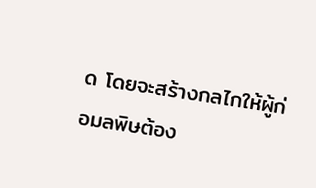ด โดยจะสร้างกลไกให้ผู้ก่อมลพิษต้อง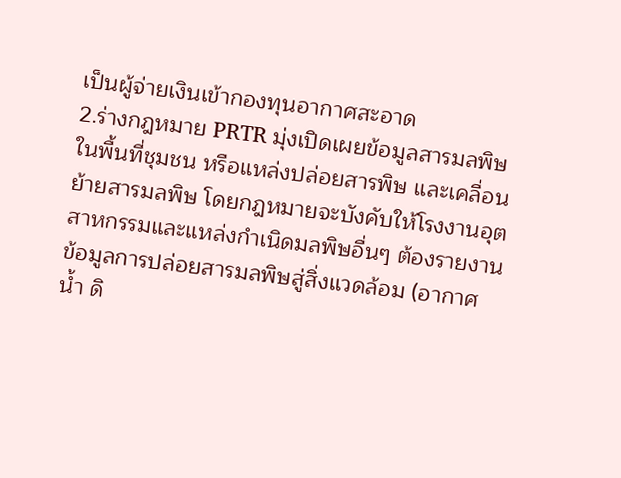เป็นผู้จ่ายเงินเข้ากองทุนอากาศสะอาด
2.ร่างกฎหมาย PRTR มุ่งเปิดเผยข้อมูลสารมลพิษในพื้นที่ชุมชน หรือแหล่งปล่อยสารพิษ และเคลื่อนย้ายสารมลพิษ โดยกฎหมายจะบังคับให้โรงงานอุตสาหกรรมและแหล่งกำเนิดมลพิษอื่นๆ ต้องรายงานข้อมูลการปล่อยสารมลพิษสู่สิ่งแวดล้อม (อากาศ น้ำ ดิ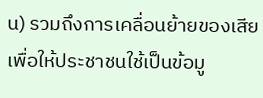น) รวมถึงการเคลื่อนย้ายของเสีย เพื่อให้ประชาชนใช้เป็นข้อมู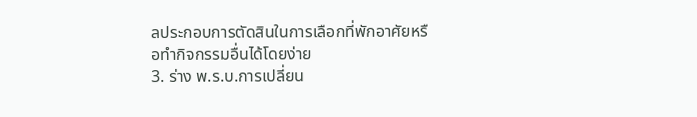ลประกอบการตัดสินในการเลือกที่พักอาศัยหรือทำกิจกรรมอื่นได้โดยง่าย
3. ร่าง พ.ร.บ.การเปลี่ยน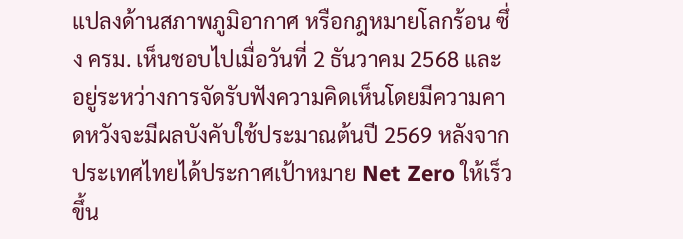แปลงด้านสภาพภูมิอากาศ หรือกฎหมายโลกร้อน ซึ่ง ครม. เห็นชอบไปเมื่อวันที่ 2 ธันวาคม 2568 และอยู่ระหว่างการจัดรับฟังความคิดเห็นโดยมีความคาดหวังจะมีผลบังคับใช้ประมาณต้นปี 2569 หลังจากประเทศไทยได้ประกาศเป้าหมาย Net Zero ให้เร็วขึ้น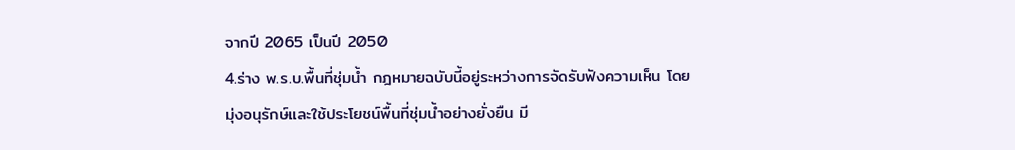จากปี 2065 เป็นปี 2050
4.ร่าง พ.ร.บ.พื้นที่ชุ่มน้ำ กฎหมายฉบับนี้อยู่ระหว่างการจัดรับฟังความเห็น โดยมุ่งอนุรักษ์และใช้ประโยชน์พื้นที่ชุ่มน้ำอย่างยั่งยืน มี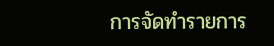การจัดทำรายการ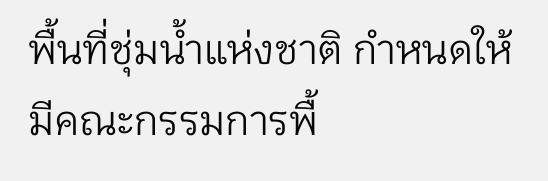พื้นที่ชุ่มน้ำแห่งชาติ กำหนดให้มีคณะกรรมการพื้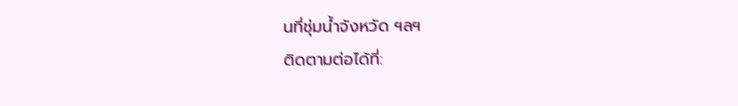นที่ชุ่มน้ำจังหวัด ฯลฯ
ติดตามต่อได้ที่: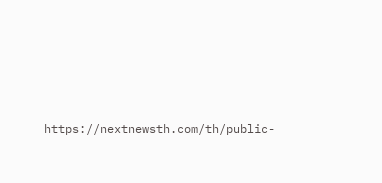https://nextnewsth.com/th/public-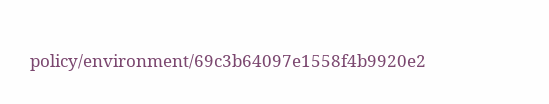policy/environment/69c3b64097e1558f4b9920e2